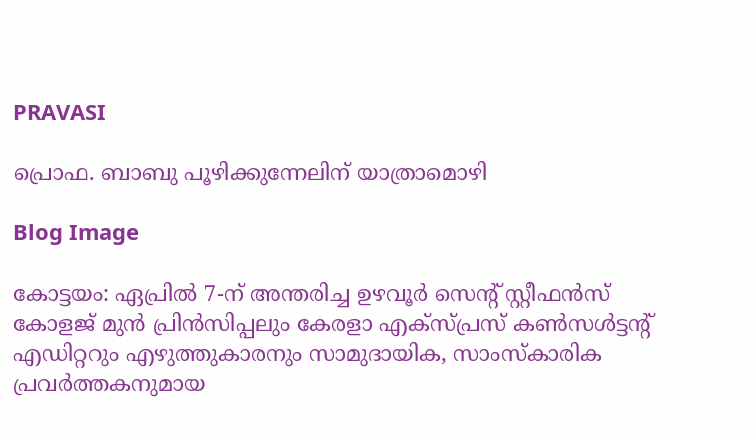PRAVASI

പ്രൊഫ. ബാബു പൂഴിക്കുന്നേലിന് യാത്രാമൊഴി

Blog Image

കോട്ടയം: ഏപ്രില്‍ 7-ന് അന്തരിച്ച ഉഴവൂര്‍ സെന്‍റ് സ്റ്റീഫന്‍സ് കോളജ് മുന്‍ പ്രിന്‍സിപ്പലും കേരളാ എക്സ്പ്രസ് കണ്‍സള്‍ട്ടന്‍റ് എഡിറ്ററും എഴുത്തുകാരനും സാമുദായിക, സാംസ്കാരിക പ്രവര്‍ത്തകനുമായ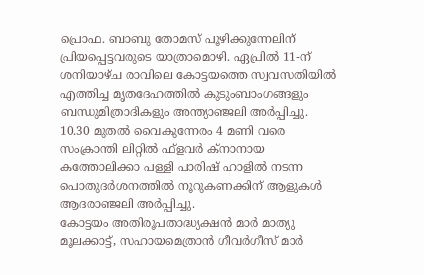പ്രൊഫ. ബാബു തോമസ് പൂഴിക്കുന്നേലിന് പ്രിയപ്പെട്ടവരുടെ യാത്രാമൊഴി. ഏപ്രില്‍ 11-ന് ശനിയാഴ്ച രാവിലെ കോട്ടയത്തെ സ്വവസതിയില്‍ എത്തിച്ച മൃതദേഹത്തില്‍ കുടുംബാംഗങ്ങളും ബന്ധുമിത്രാദികളും അന്ത്യാഞ്ജലി അര്‍പ്പിച്ചു. 10.30 മുതല്‍ വൈകുന്നേരം 4 മണി വരെ സംക്രാന്തി ലിറ്റില്‍ ഫ്ളവര്‍ ക്നാനായ കത്തോലിക്കാ പള്ളി പാരിഷ് ഹാളില്‍ നടന്ന പൊതുദര്‍ശനത്തില്‍ നൂറുകണക്കിന് ആളുകള്‍ ആദരാഞ്ജലി അര്‍പ്പിച്ചു.
കോട്ടയം അതിരൂപതാദ്ധ്യക്ഷന്‍ മാര്‍ മാത്യു മൂലക്കാട്ട്, സഹായമെത്രാന്‍ ഗീവര്‍ഗീസ് മാര്‍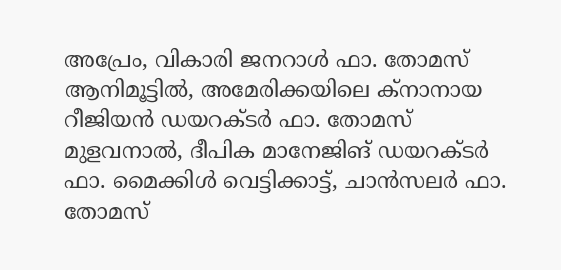അപ്രേം, വികാരി ജനറാള്‍ ഫാ. തോമസ് ആനിമൂട്ടില്‍, അമേരിക്കയിലെ ക്നാനായ റീജിയന്‍ ഡയറക്ടര്‍ ഫാ. തോമസ് മുളവനാല്‍, ദീപിക മാനേജിങ് ഡയറക്ടര്‍ ഫാ. മൈക്കിള്‍ വെട്ടിക്കാട്ട്, ചാന്‍സലര്‍ ഫാ. തോമസ്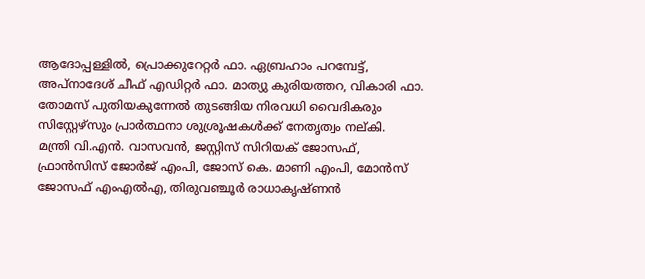ആദോപ്പള്ളില്‍, പ്രൊക്കുറേറ്റര്‍ ഫാ. ഏബ്രഹാം പറമ്പേട്ട്, അപ്നാദേശ് ചീഫ് എഡിറ്റര്‍ ഫാ. മാത്യു കുരിയത്തറ, വികാരി ഫാ. തോമസ് പുതിയകുന്നേല്‍ തുടങ്ങിയ നിരവധി വൈദികരും സിസ്റ്റേഴ്സും പ്രാര്‍ത്ഥനാ ശുശ്രൂഷകള്‍ക്ക് നേതൃത്വം നല്കി.
മന്ത്രി വി.എന്‍. വാസവന്‍, ജസ്റ്റിസ് സിറിയക് ജോസഫ്, ഫ്രാന്‍സിസ് ജോര്‍ജ് എംപി, ജോസ് കെ. മാണി എംപി, മോന്‍സ് ജോസഫ് എംഎല്‍എ, തിരുവഞ്ചൂര്‍ രാധാകൃഷ്ണന്‍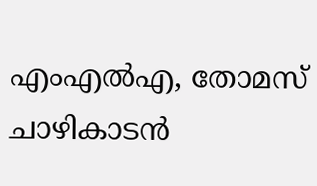എംഎല്‍എ, തോമസ് ചാഴികാടന്‍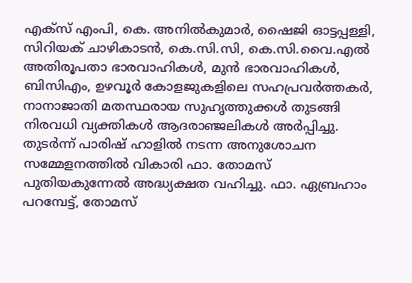എക്സ് എംപി, കെ. അനില്‍കുമാര്‍, ഷൈജി ഓട്ടപ്പള്ളി, സിറിയക് ചാഴികാടന്‍, കെ.സി.സി, കെ.സി.വൈ.എല്‍ അതിരൂപതാ ഭാരവാഹികള്‍, മുന്‍ ഭാരവാഹികള്‍, ബിസിഎം, ഉഴവൂര്‍ കോളജുകളിലെ സഹപ്രവര്‍ത്തകര്‍, നാനാജാതി മതസ്ഥരായ സുഹൃത്തുക്കള്‍ തുടങ്ങി നിരവധി വ്യക്തികള്‍ ആദരാഞ്ജലികള്‍ അര്‍പ്പിച്ചു.
തുടര്‍ന്ന് പാരിഷ് ഹാളില്‍ നടന്ന അനുശോചന സമ്മേളനത്തില്‍ വികാരി ഫാ. തോമസ് പുതിയകുന്നേല്‍ അദ്ധ്യക്ഷത വഹിച്ചു. ഫാ. ഏബ്രഹാം പറമ്പേട്ട്, തോമസ്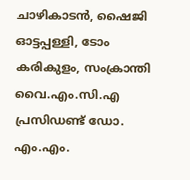ചാഴികാടന്‍, ഷൈജി ഓട്ടപ്പള്ളി, ടോം കരികുളം, സംക്രാന്തി വൈ.എം.സി.എ പ്രസിഡണ്ട് ഡോ. എം.എം.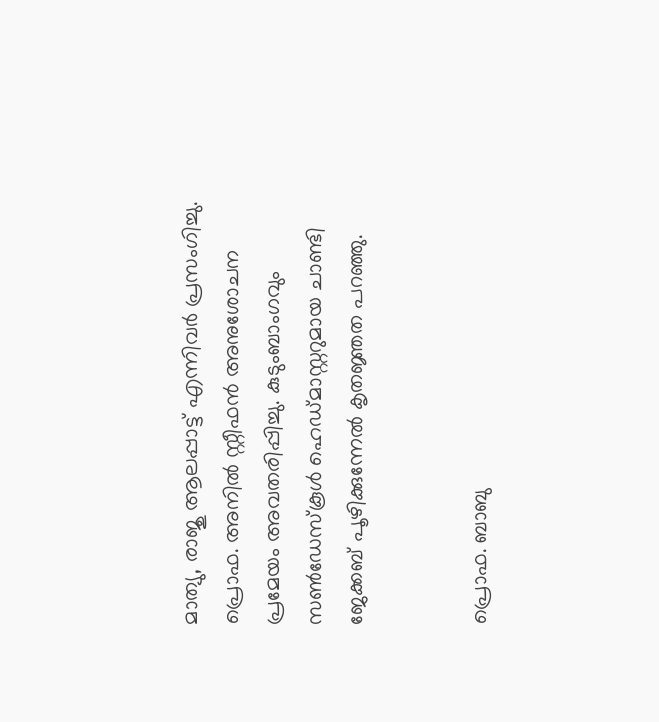മാത്യു, രാജു ആലപ്പാട്ട് എന്നിവര്‍ പ്രസംഗിച്ചു. പ്രൊഫ. അനില്‍ സ്റ്റീഫന്‍ അനുശോചന പ്രമേയം അവതരിപ്പിച്ചു. കുടുംബാംഗവും സണ്‍ഡേസ്കൂള്‍ ഹെഡ്മാസ്റ്ററുമായ ചാണ്ടി ജേക്കബ് പൂഴിക്കുന്നേല്‍ കൃതജ്ഞത പറഞ്ഞു.


പ്രൊഫ. ബാബു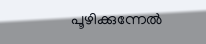പൂഴിക്കുന്നേൽ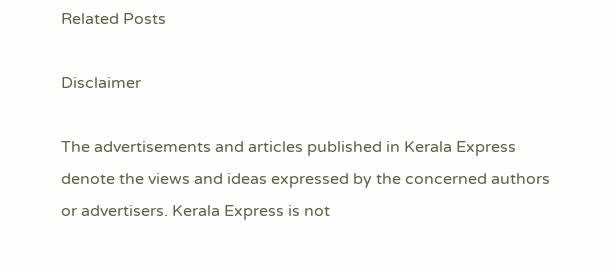Related Posts

Disclaimer

The advertisements and articles published in Kerala Express denote the views and ideas expressed by the concerned authors or advertisers. Kerala Express is not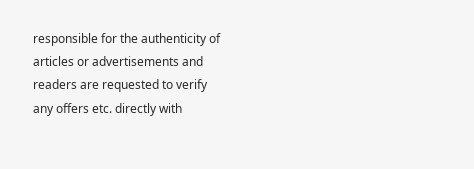responsible for the authenticity of articles or advertisements and readers are requested to verify any offers etc. directly with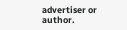advertiser or author.